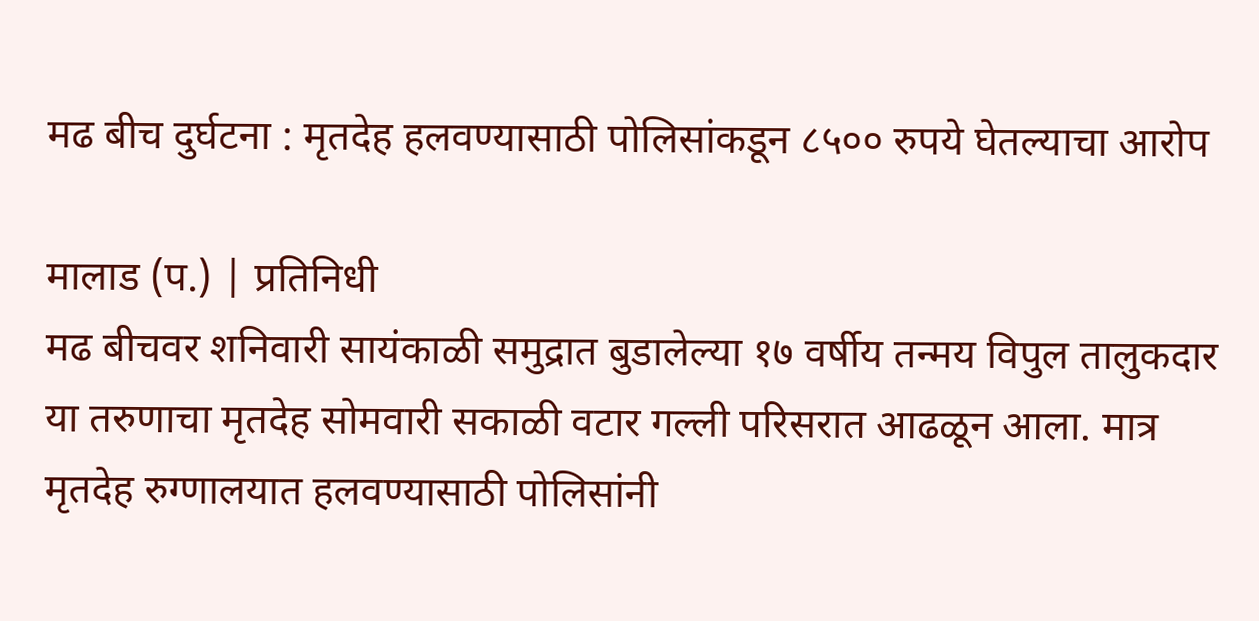मढ बीच दुर्घटना : मृतदेह हलवण्यासाठी पोलिसांकडून ८५०० रुपये घेतल्याचा आरोप

मालाड (प.) | प्रतिनिधी
मढ बीचवर शनिवारी सायंकाळी समुद्रात बुडालेल्या १७ वर्षीय तन्मय विपुल तालुकदार या तरुणाचा मृतदेह सोमवारी सकाळी वटार गल्ली परिसरात आढळून आला. मात्र मृतदेह रुग्णालयात हलवण्यासाठी पोलिसांनी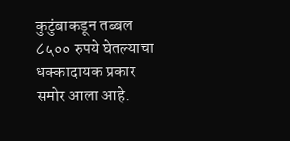कुटुंबाकडून तब्बल ८५०० रुपये घेतल्याचा धक्कादायक प्रकार समोर आला आहे.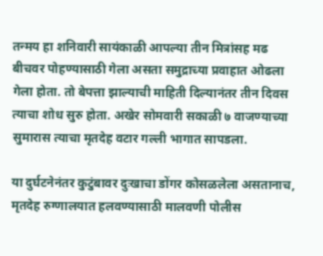तन्मय हा शनिवारी सायंकाळी आपल्या तीन मित्रांसह मढ बीचवर पोहण्यासाठी गेला असता समुद्राच्या प्रवाहात ओढला गेला होता. तो बेपत्ता झाल्याची माहिती दिल्यानंतर तीन दिवस त्याचा शोध सुरु होता. अखेर सोमवारी सकाळी ७ वाजण्याच्या सुमारास त्याचा मृतदेह वटार गल्ली भागात सापडला.

या दुर्घटनेनंतर कुटुंबावर दुःखाचा डोंगर कोसळलेला असतानाच, मृतदेह रुग्णालयात हलवण्यासाठी मालवणी पोलीस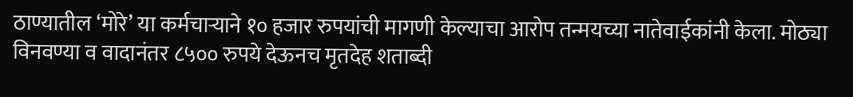ठाण्यातील ‘मोरे’ या कर्मचाऱ्याने १० हजार रुपयांची मागणी केल्याचा आरोप तन्मयच्या नातेवाईकांनी केला. मोठ्या विनवण्या व वादानंतर ८५०० रुपये देऊनच मृतदेह शताब्दी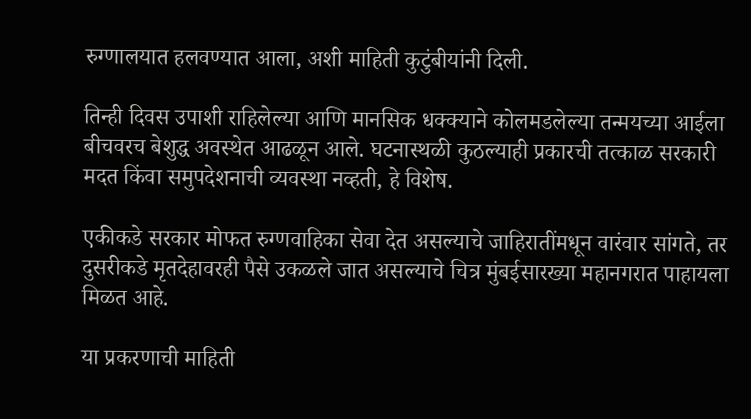रुग्णालयात हलवण्यात आला, अशी माहिती कुटुंबीयांनी दिली.

तिन्ही दिवस उपाशी राहिलेल्या आणि मानसिक धक्क्याने कोलमडलेल्या तन्मयच्या आईला बीचवरच बेशुद्ध अवस्थेत आढळून आले. घटनास्थळी कुठल्याही प्रकारची तत्काळ सरकारी मदत किंवा समुपदेशनाची व्यवस्था नव्हती, हे विशेष.

एकीकडे सरकार मोफत रुग्णवाहिका सेवा देत असल्याचे जाहिरातींमधून वारंवार सांगते, तर दुसरीकडे मृतदेहावरही पैसे उकळले जात असल्याचे चित्र मुंबईसारख्या महानगरात पाहायला मिळत आहे.

या प्रकरणाची माहिती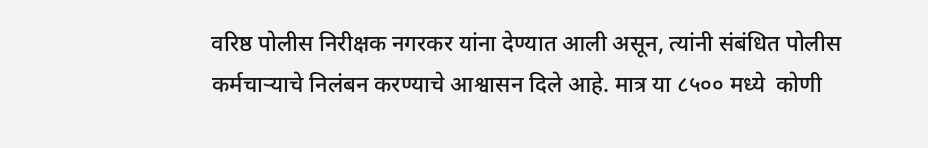वरिष्ठ पोलीस निरीक्षक नगरकर यांना देण्यात आली असून, त्यांनी संबंधित पोलीस कर्मचाऱ्याचे निलंबन करण्याचे आश्वासन दिले आहे. मात्र या ८५०० मध्ये  कोणी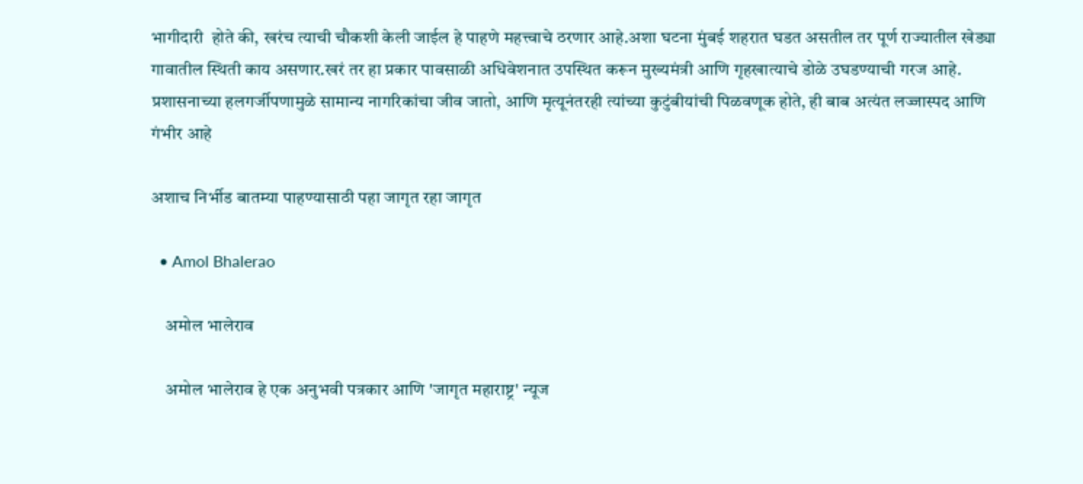भागीदारी  होते की, खरंच त्याची चौकशी केली जाईल हे पाहणे महत्त्वाचे ठरणार आहे.अशा घटना मुंबई शहरात घडत असतील तर पूर्ण राज्यातील खेड्या गावातील स्थिती काय असणार.खरं तर हा प्रकार पावसाळी अधिवेशनात उपस्थित करून मुख्यमंत्री आणि गृहखात्याचे डोळे उघडण्याची गरज आहे. प्रशासनाच्या हलगर्जीपणामुळे सामान्य नागरिकांचा जीव जातो, आणि मृत्यूनंतरही त्यांच्या कुटुंबीयांची पिळवणूक होते, ही बाब अत्यंत लज्जास्पद आणि गंभीर आहे

अशाच निर्भीड बातम्या पाहण्यासाठी पहा जागृत रहा जागृत

  • Amol Bhalerao

    अमोल भालेराव

    अमोल भालेराव हे एक अनुभवी पत्रकार आणि 'जागृत महाराष्ट्र' न्यूज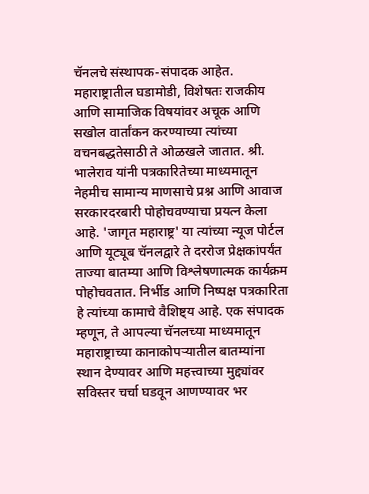चॅनलचे संस्थापक-संपादक आहेत. महाराष्ट्रातील घडामोडी, विशेषतः राजकीय आणि सामाजिक विषयांवर अचूक आणि सखोल वार्तांकन करण्याच्या त्यांच्या वचनबद्धतेसाठी ते ओळखले जातात. श्री. भालेराव यांनी पत्रकारितेच्या माध्यमातून नेहमीच सामान्य माणसाचे प्रश्न आणि आवाज सरकारदरबारी पोहोचवण्याचा प्रयत्न केला आहे. 'जागृत महाराष्ट्र' या त्यांच्या न्यूज पोर्टल आणि यूट्यूब चॅनलद्वारे ते दररोज प्रेक्षकांपर्यंत ताज्या बातम्या आणि विश्लेषणात्मक कार्यक्रम पोहोचवतात. निर्भीड आणि निष्पक्ष पत्रकारिता हे त्यांच्या कामाचे वैशिष्ट्य आहे. एक संपादक म्हणून, ते आपल्या चॅनलच्या माध्यमातून महाराष्ट्राच्या कानाकोपऱ्यातील बातम्यांना स्थान देण्यावर आणि महत्त्वाच्या मुद्द्यांवर सविस्तर चर्चा घडवून आणण्यावर भर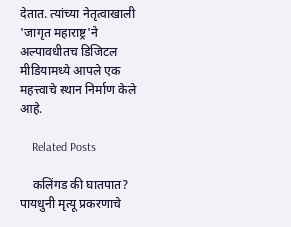देतात. त्यांच्या नेतृत्वाखाली 'जागृत महाराष्ट्र'ने अल्पावधीतच डिजिटल मीडियामध्ये आपले एक महत्त्वाचे स्थान निर्माण केले आहे.

    Related Posts

    कलिंगड की घातपात? पायधुनी मृत्यू प्रकरणाचे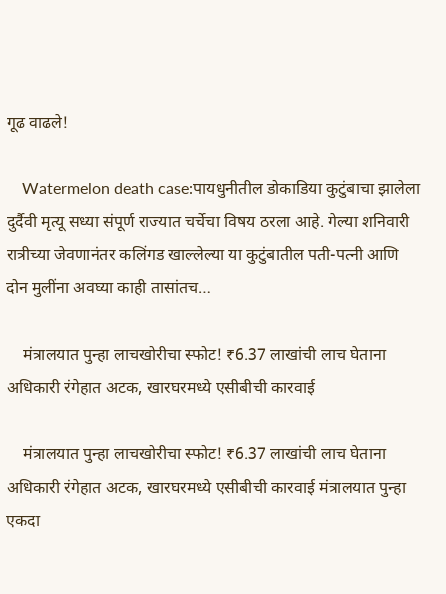गूढ वाढले!

    Watermelon death case:पायधुनीतील डोकाडिया कुटुंबाचा झालेला दुर्दैवी मृत्यू सध्या संपूर्ण राज्यात चर्चेचा विषय ठरला आहे. गेल्या शनिवारी रात्रीच्या जेवणानंतर कलिंगड खाल्लेल्या या कुटुंबातील पती-पत्नी आणि दोन मुलींना अवघ्या काही तासांतच…

    मंत्रालयात पुन्हा लाचखोरीचा स्फोट! ₹6.37 लाखांची लाच घेताना अधिकारी रंगेहात अटक, खारघरमध्ये एसीबीची कारवाई

    मंत्रालयात पुन्हा लाचखोरीचा स्फोट! ₹6.37 लाखांची लाच घेताना अधिकारी रंगेहात अटक, खारघरमध्ये एसीबीची कारवाई मंत्रालयात पुन्हा एकदा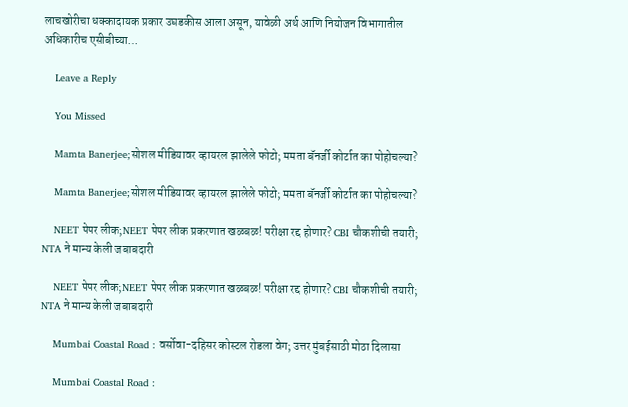लाचखोरीचा धक्कादायक प्रकार उघडकीस आला असून, यावेळी अर्थ आणि नियोजन विभागातील अधिकारीच एसीबीच्या…

    Leave a Reply

    You Missed

    Mamta Banerjee;सोशल मीडियावर व्हायरल झालेले फोटो; ममता बॅनर्जी कोर्टात का पोहोचल्या?

    Mamta Banerjee;सोशल मीडियावर व्हायरल झालेले फोटो; ममता बॅनर्जी कोर्टात का पोहोचल्या?

    NEET पेपर लीक;NEET पेपर लीक प्रकरणात खळबळ! परीक्षा रद्द होणार? CBI चौकशीची तयारी; NTA ने मान्य केली जबाबदारी

    NEET पेपर लीक;NEET पेपर लीक प्रकरणात खळबळ! परीक्षा रद्द होणार? CBI चौकशीची तयारी; NTA ने मान्य केली जबाबदारी

    Mumbai Coastal Road : वर्सोवा-दहिसर कोस्टल रोडला वेग; उत्तर मुंबईसाठी मोठा दिलासा

    Mumbai Coastal Road :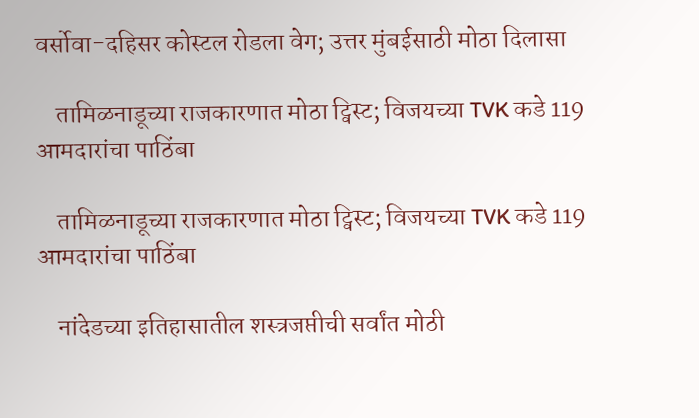वर्सोवा-दहिसर कोस्टल रोडला वेग; उत्तर मुंबईसाठी मोठा दिलासा

    तामिळनाडूच्या राजकारणात मोठा ट्विस्ट; विजयच्या TVK कडे 119 आमदारांचा पाठिंबा

    तामिळनाडूच्या राजकारणात मोठा ट्विस्ट; विजयच्या TVK कडे 119 आमदारांचा पाठिंबा

    नांदेडच्या इतिहासातील शस्त्रजप्तीची सर्वांत मोठी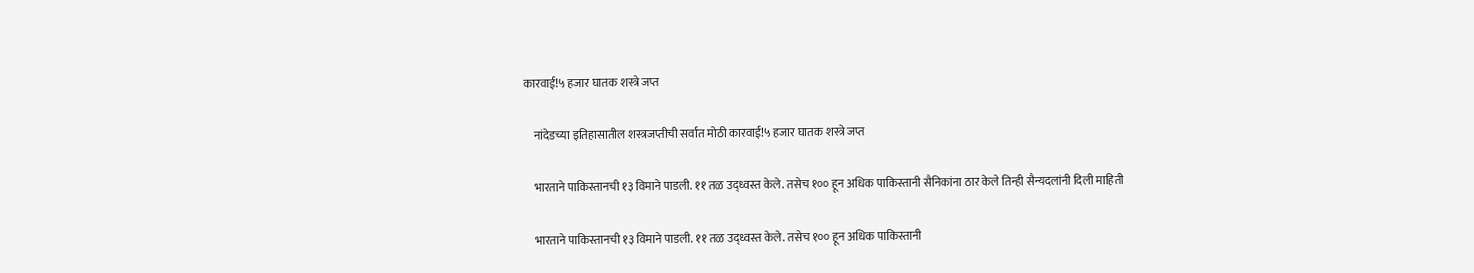कारवाई!५ हजार घातक शस्त्रे जप्त

    नांदेडच्या इतिहासातील शस्त्रजप्तीची सर्वांत मोठी कारवाई!५ हजार घातक शस्त्रे जप्त

    भारताने पाकिस्तानची १३ विमाने पाडली. ११ तळ उद्ध्वस्त केले. तसेच १०० हून अधिक पाकिस्तानी सैनिकांना ठार केले तिन्ही सैन्यदलांनी दिली माहिती

    भारताने पाकिस्तानची १३ विमाने पाडली. ११ तळ उद्ध्वस्त केले. तसेच १०० हून अधिक पाकिस्तानी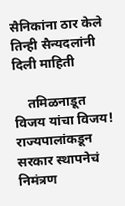सैनिकांना ठार केले   तिन्ही सैन्यदलांनी दिली माहिती

    तमिळनाडूत विजय यांचा विजय! राज्यपालांकडून सरकार स्थापनेचं निमंत्रण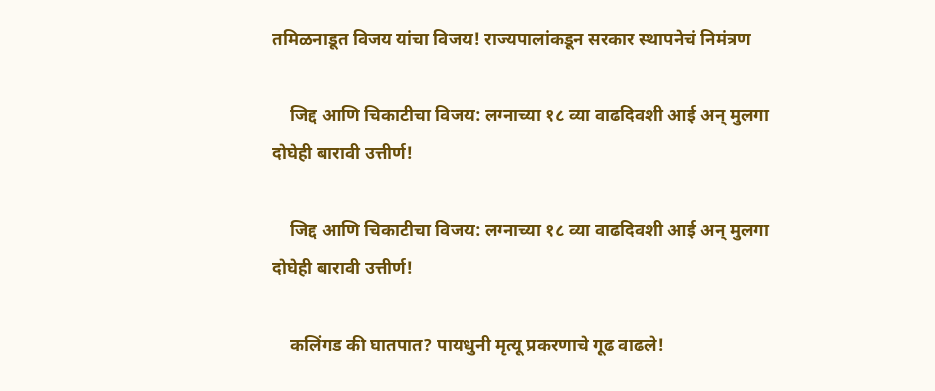तमिळनाडूत विजय यांचा विजय! राज्यपालांकडून सरकार स्थापनेचं निमंत्रण

    जिद्द आणि चिकाटीचा विजय: लग्नाच्या १८ व्या वाढदिवशी आई अन् मुलगा दोघेही बारावी उत्तीर्ण!

    जिद्द आणि चिकाटीचा विजय: लग्नाच्या १८ व्या वाढदिवशी आई अन् मुलगा दोघेही बारावी उत्तीर्ण!

    कलिंगड की घातपात? पायधुनी मृत्यू प्रकरणाचे गूढ वाढले!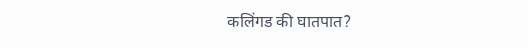कलिंगड की घातपात?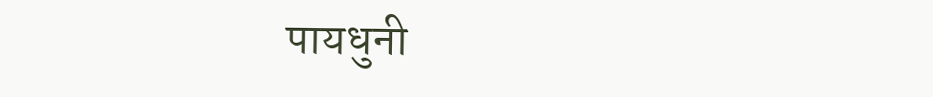पायधुनी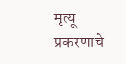मृत्यू प्रकरणाचे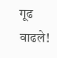गूढ वाढले!